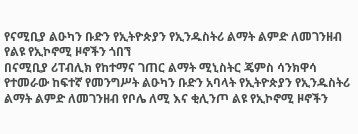የናሚቢያ ልዑካን ቡድን የኢትዮጵያን የኢንዱስትሪ ልማት ልምድ ለመገንዘብ የልዩ የኢኮኖሚ ዞኖችን ጎበኘ
በናሚቢያ ሪፐብሊክ የከተማና ገጠር ልማት ሚኒስትር ጄምስ ሳንክዋሳ የተመራው ከፍተኛ የመንግሥት ልዑካን ቡድን አባላት የኢትዮጵያን የኢንዱስትሪ ልማት ልምድ ለመገንዘብ የቦሌ ለሚ እና ቂሊንጦ ልዩ የኢኮኖሚ ዞኖችን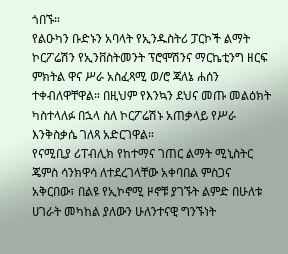ጎበኙ።
የልዑካን ቡድኑን አባላት የኢንዱስትሪ ፓርኮች ልማት ኮርፖሬሽን የኢንቨስትመንት ፕሮሞሽንና ማርኬቲንግ ዘርፍ ምክትል ዋና ሥራ አስፈጻሚ ወ/ሮ ጃለኔ ሐሰን ተቀብለዋቸዋል። በዚህም የእንኳን ደህና መጡ መልዕክት ካስተላለፉ በኋላ ስለ ኮርፖሬሽኑ አጠቃላይ የሥራ እንቅስቃሴ ገለጻ አድርገዋል።
የናሚቢያ ሪፐብሊክ የከተማና ገጠር ልማት ሚኒስትር ጄምስ ሳንክዋሳ ለተደረገላቸው አቀባበል ምስጋና አቅርበው፣ በልዩ የኢኮኖሚ ዞኖቹ ያገኙት ልምድ በሁለቱ ሀገራት መካከል ያለውን ሁለንተናዊ ግንኙነት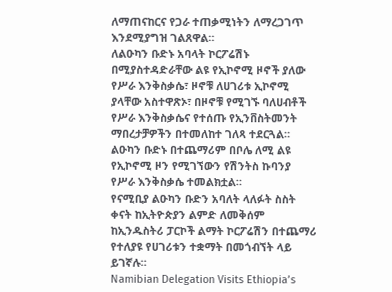ለማጠናከርና የጋራ ተጠቃሚነትን ለማረጋገጥ እንደሚያግዝ ገልጸዋል።
ለልዑካን ቡድኑ አባላት ኮርፖሬሽኑ በሚያስተዳድራቸው ልዩ የኢኮኖሚ ዞኖች ያለው የሥራ እንቅስቃሴ፣ ዞኖቹ ለሀገሪቱ ኢኮኖሚ ያላቸው አስተዋጽኦ፣ በዞኖቹ የሚገኙ ባለሀብቶች የሥራ እንቅስቃሴና የተሰጡ የኢንቨስትመንት ማበረታቻዎችን በተመለከተ ገለጻ ተደርጓል።
ልዑካን ቡድኑ በተጨማሪም በቦሌ ለሚ ልዩ የኢኮኖሚ ዞን የሚገኘውን የሽንትስ ኩባንያ የሥራ እንቅስቃሴ ተመልክቷል።
የናሚቢያ ልዑካን ቡድን አባለት ላለፉት ስስት ቀናት ከኢትዮጵያን ልምድ ለመቅሰም ከኢንዱስትሪ ፓርኮች ልማት ኮርፖሬሽን በተጨማሪ የተለያዩ የሀገሪቱን ተቋማት በመጎብኘት ላይ ይገኛሉ።
Namibian Delegation Visits Ethiopia’s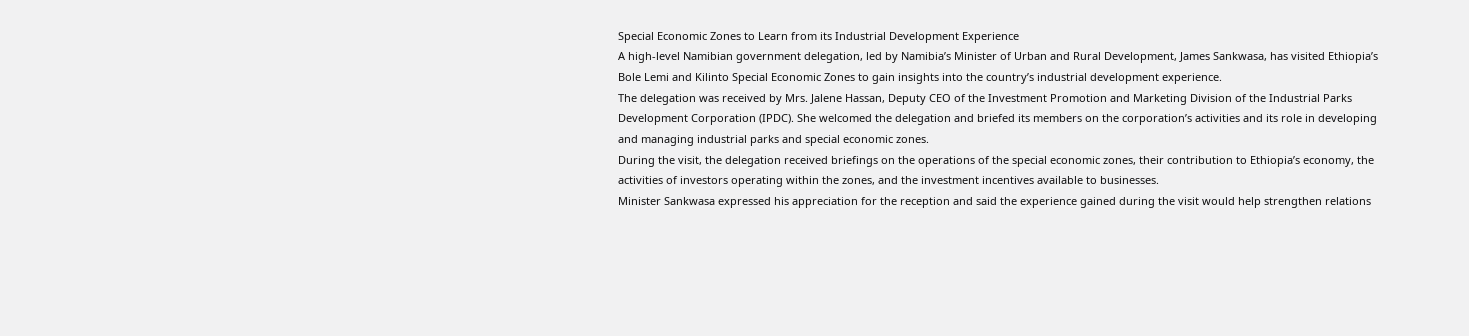Special Economic Zones to Learn from its Industrial Development Experience
A high-level Namibian government delegation, led by Namibia’s Minister of Urban and Rural Development, James Sankwasa, has visited Ethiopia’s Bole Lemi and Kilinto Special Economic Zones to gain insights into the country’s industrial development experience.
The delegation was received by Mrs. Jalene Hassan, Deputy CEO of the Investment Promotion and Marketing Division of the Industrial Parks Development Corporation (IPDC). She welcomed the delegation and briefed its members on the corporation’s activities and its role in developing and managing industrial parks and special economic zones.
During the visit, the delegation received briefings on the operations of the special economic zones, their contribution to Ethiopia’s economy, the activities of investors operating within the zones, and the investment incentives available to businesses.
Minister Sankwasa expressed his appreciation for the reception and said the experience gained during the visit would help strengthen relations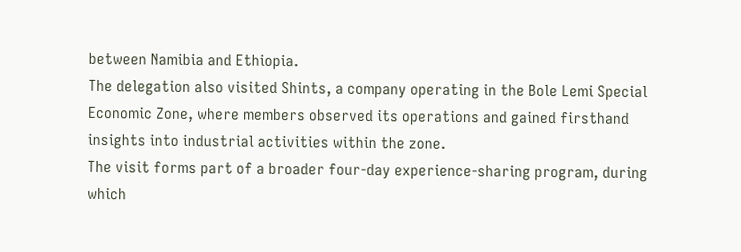between Namibia and Ethiopia.
The delegation also visited Shints, a company operating in the Bole Lemi Special Economic Zone, where members observed its operations and gained firsthand insights into industrial activities within the zone.
The visit forms part of a broader four-day experience-sharing program, during which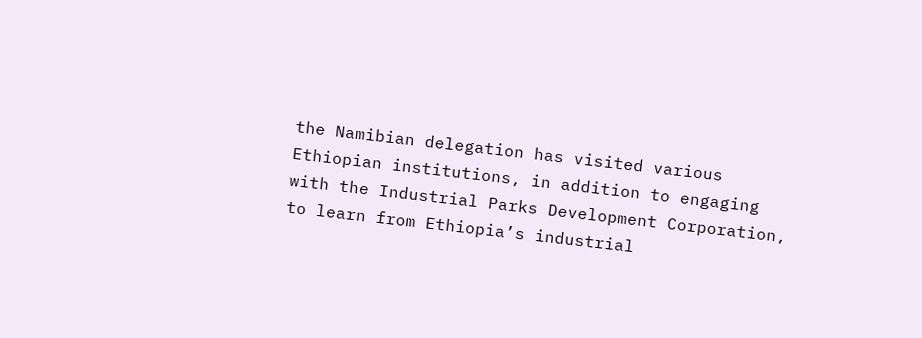the Namibian delegation has visited various Ethiopian institutions, in addition to engaging with the Industrial Parks Development Corporation, to learn from Ethiopia’s industrial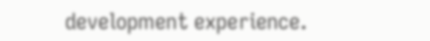development experience.